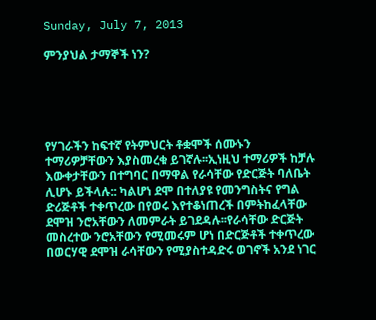Sunday, July 7, 2013

ምንያህል ታማኞች ነን?





የሃገራችን ከፍተኛ የትምህርት ቶቋሞች ሰሙኑን ተማሪዎቻቸውን እያስመረቁ ይገኛሉ፡፡ኢነዚህ ተማሪዎች ከቻሉ እውቀታቸውን በተግባር በማዋል የራሳቸው የድርጅት ባለቤት ሊሆኑ ይችላሉ:: ካልሆነ ደሞ በተለያዩ የመንግስትና የግል ድሪጅቶች ተቀጥረው በየወሩ እየተቆነጠረች በምትከፈላቸው ደሞዝ ንሮአቸውን ለመምራት ይገደዳሉ፡፡የራሳቸው ድርጅት መስረተው ንሮአቸውን የሚመሩም ሆነ በድርጅቶች ተቀጥረው በወርሃዊ ደሞዝ ራሳቸውን የሚያስተዳድሩ ወገኖች አንደ ነገር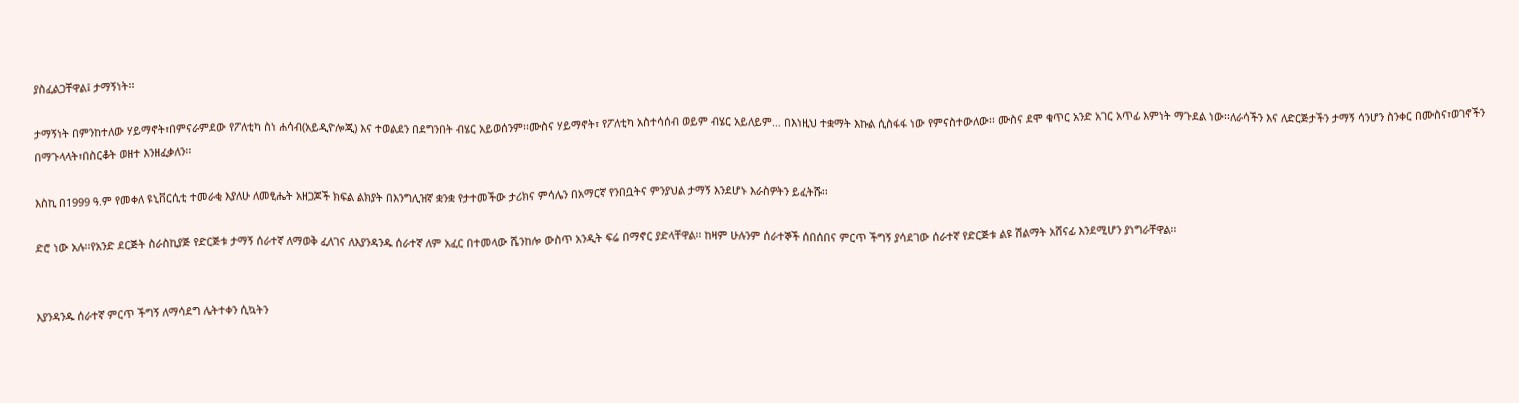ያስፈልጋቸዋል፤ ታማኝነት፡፡

ታማኝነት በምንከተለው ሃይማኖት፣በምናራምደው የፖለቲካ ስነ ሐሳብ(አይዲዮሎጂ) እና ተወልደን በደግንበት ብሄር አይወሰንም፡፡ሙስና ሃይማኖት፣ የፖለቲካ አስተሳሰብ ወይም ብሄር አይለይም… በእነዚህ ተቋማት እኩል ሲስፋፋ ነው የምናስተውለው፡፡ ሙስና ደሞ ቁጥር አንድ አገር አጥፊ እምነት ማጉደል ነው፡፡ለራሳችን እና ለድርጅታችን ታማኝ ሳንሆን ስንቀር በሙስና፣ወገኖችን በማጉላላት፣በስርቆት ወዘተ እንዘፈቃለን፡፡

እስኪ በ1999 ዓ.ም የመቀለ ዩኒቨርሲቲ ተመራቂ እያለሁ ለመፂሔት አዘጋጆች ክፍል ልክያት በእንግሊዝኛ ቋንቋ የታተመችው ታሪክና ምሳሌን በአማርኛ የንበቧትና ምንያህል ታማኝ እንደሆኑ እራስዎትን ይፈትሹ፡፡

ድሮ ነው አሉ፡፡የአንድ ደርጅት ስራስኪያጅ የድርጅቱ ታማኝ ሰራተኛ ለማወቅ ፈለገና ለእያንዳንዱ ሰራተኛ ለም አፈር በተመላው ሼንከሎ ውስጥ አንዲት ፍሬ በማኖር ያድላቸዋል፡፡ ከዛም ሁሉንም ሰራተኞች ሰበሰበና ምርጥ ችግኝ ያሳደገው ሰራተኛ የድርጅቱ ልዩ ሽልማት አሸናፊ እንደሚሆን ያነግራቸዋል፡፡


እያንዳንዱ ሰራተኛ ምርጥ ችግኝ ለማሳደግ ሌትተቀን ሲኳትን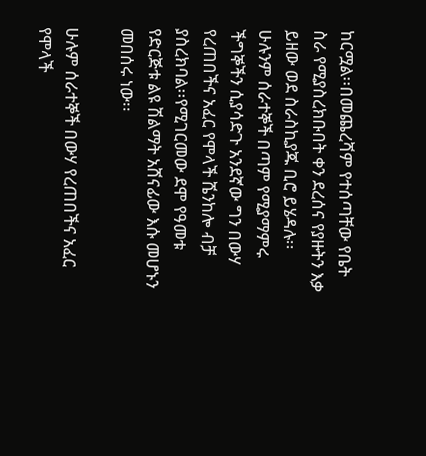ከርሟል፡፡በመጨረሻም የተሰጣቸው የቤት ስራ የሚያስረክቡበት ቀን ደረሰና የያዙትን እቃ ይዘው ወደ ስራስኪያጁ ቢሮ ይሄዳሉ፡፡ሁሉንም ሰራተኞች በጣም የሚያማምሩ ችግኞችን ሲያሳድጉ አንደኛው ግን በውሃ የረጠበችና አፈር የሞላች ሼንከሎ ብቻ ያስረክባል፡፡የሚገርመው ደሞ የዓመቱ የድርጅቱ ልዩ ሽልማት አሸናፊው እሱ መሆኑን መበሰሩ ነው፡፡

ሁሉም ሰራተኞች በውሃ የረጠበችና አፈር የሞላች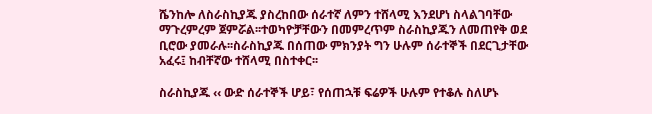ሼንከሎ ለስራስኪያጁ ያስረከበው ሰራተኛ ለምን ተሸላሚ እንደሆነ ስላልገባቸው ማጉረምረም ጀምሯል፡፡ተወካዮቻቸውን በመምረጥም ስራስኪያጁን ለመጠየቅ ወደ ቢሮው ያመራሉ፡፡ስራስኪያጁ በሰጠው ምክንያት ግን ሁሉም ሰራተኞች በደርጊታቸው አፈሩ፤ ከብቸኛው ተሸላሚ በስተቀር፡፡

ስራስኪያጁ ‹‹ ውድ ሰራተኞች ሆይ፣ የሰጠኋቹ ፍሬዎች ሁሉም የተቆሉ ስለሆኑ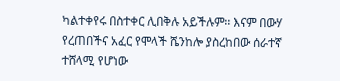ካልተቀየሩ በስተቀር ሊበቅሉ አይችሉም፡፡ እናም በውሃ የረጠበችና አፈር የሞላች ሼንከሎ ያስረከበው ሰራተኛ ተሸላሚ የሆነው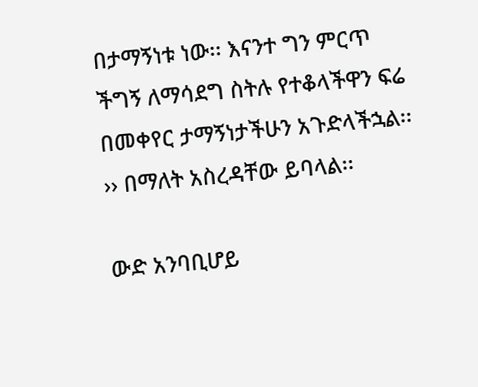በታማኝነቱ ነው፡፡ እናንተ ግን ምርጥ ችግኝ ለማሳደግ ስትሉ የተቆላችዋን ፍሬ በመቀየር ታማኝነታችሁን አጉድላችኋል፡፡›› በማለት አስረዳቸው ይባላል፡፡

ውድ አንባቢሆይ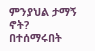ምንያህል ታማኝ ኖት? በተሰማሩበት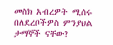መስክ አብረዎት ሚሰሩ በለደረቦችዎስ ምንያህል ታማኞች ናቸው?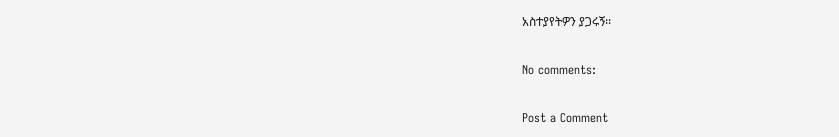አስተያየትዎን ያጋሩኝ፡፡

No comments:

Post a Comment